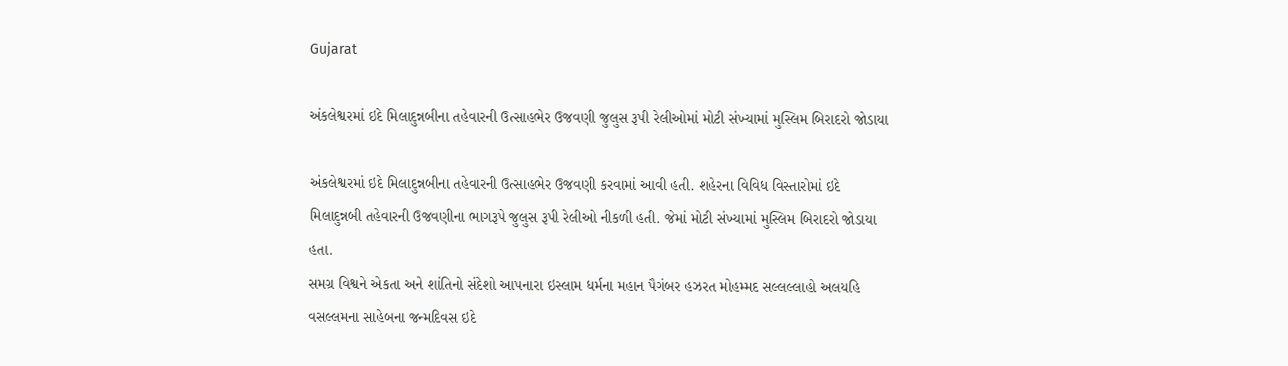Gujarat

અંકલેશ્વરમાં ઇદે મિલાદુન્નબીના તહેવારની ઉત્સાહભેર ઉજવણી જુલુસ રૂપી રેલીઓમાં મોટી સંખ્યામાં મુસ્લિમ બિરાદરો જોડાયા

અંકલેશ્વરમાં ઇદે મિલાદુન્નબીના તહેવારની ઉત્સાહભેર ઉજવણી કરવામાં આવી હતી. શહેરના વિવિધ વિસ્તારોમાં ઇદે મિલાદુન્નબી તહેવારની ઉજવણીના ભાગરૂપે જુલુસ રૂપી રેલીઓ નીકળી હતી. જેમાં મોટી સંખ્યામાં મુસ્લિમ બિરાદરો જોડાયા હતા.
સમગ્ર વિશ્વને એકતા અને શાંતિનો સંદેશો આપનારા ઇસ્લામ ધર્મના મહાન પૈગંબર હઝરત મોહમ્મદ સલ્લલ્લાહો અલયહિ વસલ્લમના સાહેબના જન્મદિવસ ઇદે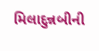મિલાદુન્નબીની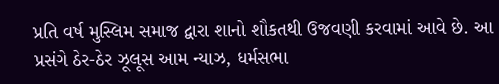પ્રતિ વર્ષ મુસ્લિમ સમાજ દ્વારા શાનો શૌકતથી ઉજવણી કરવામાં આવે છે. આ પ્રસંગે ઠેર-ઠેર ઝૂલૂસ આમ ન્યાઝ, ધર્મસભા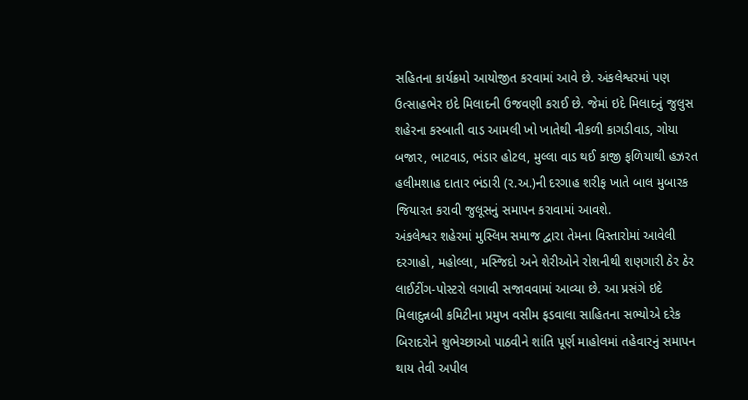સહિતના કાર્યક્રમો આયોજીત કરવામાં આવે છે. અંકલેશ્વરમાં પણ ઉત્સાહભેર ઇદે મિલાદની ઉજવણી કરાઈ છે. જેમાં ઇદે મિલાદનું જુલુસ શહેરના કસ્બાતી વાડ આમલી ખો ખાતેથી નીકળી કાગડીવાડ, ગોયા બજાર, ભાટવાડ, ભંડાર હોટલ, મુલ્લા વાડ થઈ કાજી ફળિયાથી હઝરત હલીમશાહ દાતાર ભંડારી (ર.અ.)ની દરગાહ શરીફ ખાતે બાલ મુબારક જિયારત કરાવી જુલૂસનું સમાપન કરાવામાં આવશે.
અંકલેશ્વર શહેરમાં મુસ્લિમ સમાજ દ્વારા તેમના વિસ્તારોમાં આવેલી દરગાહો, મહોલ્લા, મસ્જિદો અને શેરીઓને રોશનીથી શણગારી ઠેર ઠેર લાઈટીંગ-પોસ્ટરો લગાવી સજાવવામાં આવ્યા છે. આ પ્રસંગે ઇદે મિલાદુન્નબી કમિટીના પ્રમુખ વસીમ ફડવાલા સાહિતના સભ્યોએ દરેક બિરાદરોને શુભેચ્છાઓ પાઠવીને શાંતિ પૂર્ણ માહોલમાં તહેવારનું સમાપન થાય તેવી અપીલ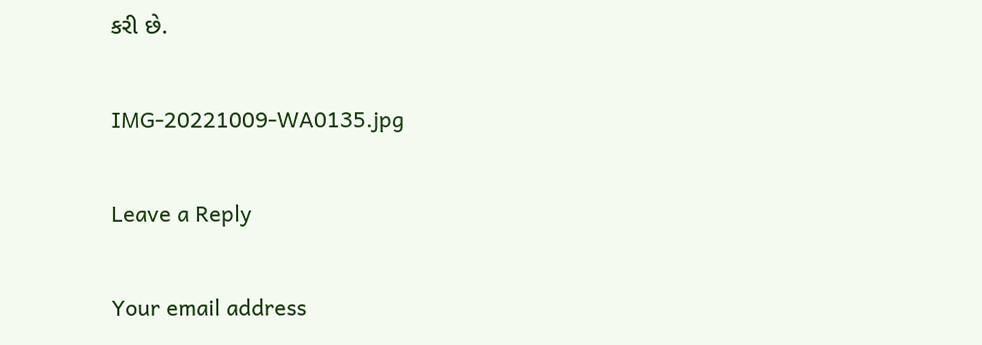કરી છે.

IMG-20221009-WA0135.jpg

Leave a Reply

Your email address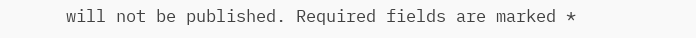will not be published. Required fields are marked *